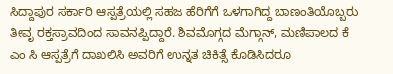ಸಿದ್ದಾಪುರ ಸರ್ಕಾರಿ ಆಸ್ಪತ್ರೆಯಲ್ಲಿ ಸಹಜ ಹೆರಿಗೆಗೆ ಒಳಗಾಗಿದ್ದ ಬಾಣಂತಿಯೊಬ್ಬರು ತೀವೃ ರಕ್ತಸ್ರಾವದಿಂದ ಸಾವನಪ್ಪಿದ್ದಾರೆ. ಶಿವಮೊಗ್ಗದ ಮೆಗ್ಗಾನ್, ಮಣಿಪಾಲದ ಕೆ ಎಂ ಸಿ ಆಸ್ಪತ್ರೆಗೆ ದಾಖಲಿಸಿ ಅವರಿಗೆ ಉನ್ನತ ಚಿಕಿತ್ಸೆ ಕೊಡಿಸಿದರೂ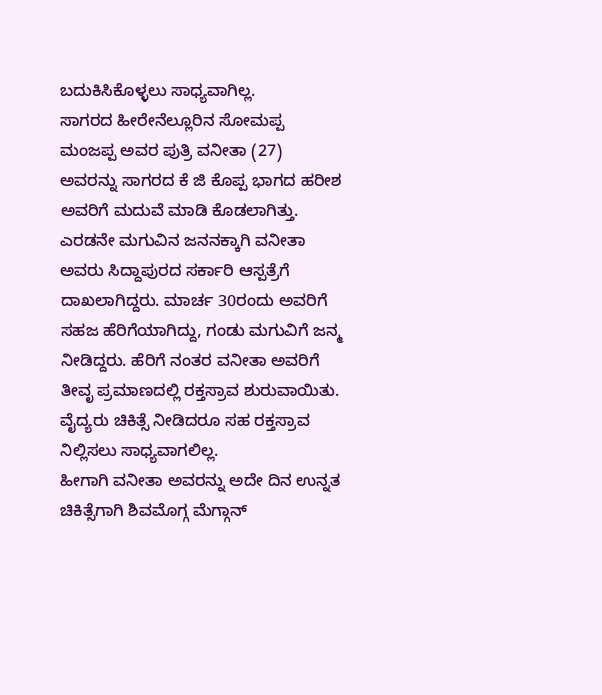ಬದುಕಿಸಿಕೊಳ್ಳಲು ಸಾಧ್ಯವಾಗಿಲ್ಲ.
ಸಾಗರದ ಹೀರೇನೆಲ್ಲೂರಿನ ಸೋಮಪ್ಪ ಮಂಜಪ್ಪ ಅವರ ಪುತ್ರಿ ವನೀತಾ (27) ಅವರನ್ನು ಸಾಗರದ ಕೆ ಜಿ ಕೊಪ್ಪ ಭಾಗದ ಹರೀಶ ಅವರಿಗೆ ಮದುವೆ ಮಾಡಿ ಕೊಡಲಾಗಿತ್ತು. ಎರಡನೇ ಮಗುವಿನ ಜನನಕ್ಕಾಗಿ ವನೀತಾ ಅವರು ಸಿದ್ದಾಪುರದ ಸರ್ಕಾರಿ ಆಸ್ಪತ್ರೆಗೆ ದಾಖಲಾಗಿದ್ದರು. ಮಾರ್ಚ 30ರಂದು ಅವರಿಗೆ ಸಹಜ ಹೆರಿಗೆಯಾಗಿದ್ದು, ಗಂಡು ಮಗುವಿಗೆ ಜನ್ಮ ನೀಡಿದ್ದರು. ಹೆರಿಗೆ ನಂತರ ವನೀತಾ ಅವರಿಗೆ ತೀವೃ ಪ್ರಮಾಣದಲ್ಲಿ ರಕ್ತಸ್ರಾವ ಶುರುವಾಯಿತು. ವೈದ್ಯರು ಚಿಕಿತ್ಸೆ ನೀಡಿದರೂ ಸಹ ರಕ್ತಸ್ರಾವ ನಿಲ್ಲಿಸಲು ಸಾಧ್ಯವಾಗಲಿಲ್ಲ.
ಹೀಗಾಗಿ ವನೀತಾ ಅವರನ್ನು ಅದೇ ದಿನ ಉನ್ನತ ಚಿಕಿತ್ಸೆಗಾಗಿ ಶಿವಮೊಗ್ಗ ಮೆಗ್ಗಾನ್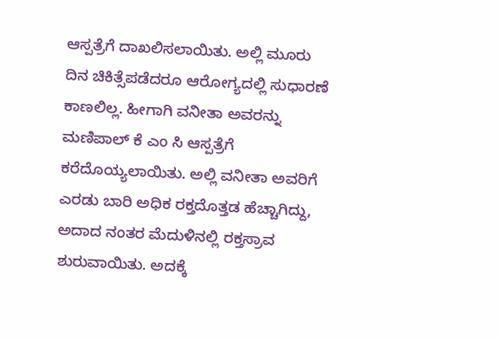ಆಸ್ಪತ್ರೆಗೆ ದಾಖಲಿಸಲಾಯಿತು. ಅಲ್ಲಿ ಮೂರು ದಿನ ಚಿಕಿತ್ಸೆಪಡೆದರೂ ಆರೋಗ್ಯದಲ್ಲಿ ಸುಧಾರಣೆ ಕಾಣಲಿಲ್ಲ. ಹೀಗಾಗಿ ವನೀತಾ ಅವರನ್ನು ಮಣಿಪಾಲ್ ಕೆ ಎಂ ಸಿ ಆಸ್ಪತ್ರೆಗೆ ಕರೆದೊಯ್ಯಲಾಯಿತು. ಅಲ್ಲಿ ವನೀತಾ ಅವರಿಗೆ ಎರಡು ಬಾರಿ ಅಧಿಕ ರಕ್ತದೊತ್ತಡ ಹೆಚ್ಚಾಗಿದ್ದು, ಅದಾದ ನಂತರ ಮೆದುಳಿನಲ್ಲಿ ರಕ್ತಸ್ರಾವ ಶುರುವಾಯಿತು. ಅದಕ್ಕೆ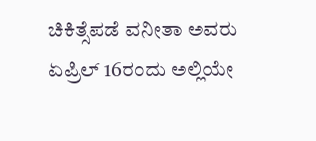ಚಿಕಿತ್ಸೆಪಡೆ ವನೀತಾ ಅವರು ಏಪ್ರಿಲ್ 16ರಂದು ಅಲ್ಲಿಯೇ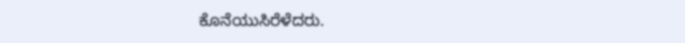ಕೊನೆಯುಸಿರೆಳೆದರು.